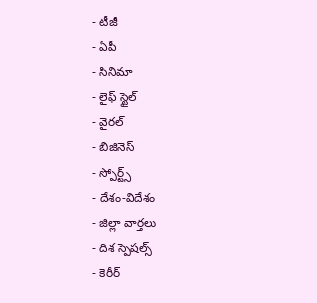- టీజీ
- ఏపీ
- సినిమా
- లైఫ్ స్టైల్
- వైరల్
- బిజినెస్
- స్పోర్ట్స్
- దేశం-విదేశం
- జిల్లా వార్తలు
- దిశ స్పెషల్స్
- కెరీర్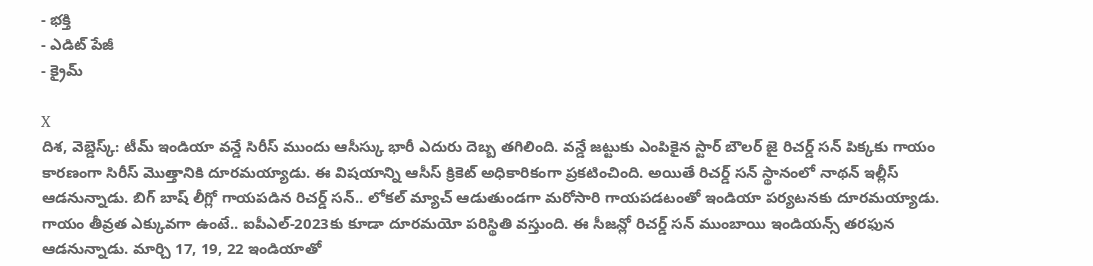- భక్తి
- ఎడిట్ పేజీ
- క్రైమ్

X
దిశ, వెబ్డెస్క్: టీమ్ ఇండియా వన్డే సిరీస్ ముందు ఆసీస్కు భారీ ఎదురు దెబ్బ తగిలింది. వన్డే జట్టుకు ఎంపికైన స్టార్ బౌలర్ జై రిచర్డ్ సన్ పిక్కకు గాయం కారణంగా సిరీస్ మొత్తానికి దూరమయ్యాడు. ఈ విషయాన్ని ఆసీస్ క్రికెట్ అధికారికంగా ప్రకటించింది. అయితే రిచర్డ్ సన్ స్థానంలో నాథన్ ఇల్లీస్ ఆడనున్నాడు. బిగ్ బాష్ లీగ్లో గాయపడిన రిచర్డ్ సన్.. లోకల్ మ్యాచ్ ఆడుతుండగా మరోసారి గాయపడటంతో ఇండియా పర్యటనకు దూరమయ్యాడు. గాయం తీవ్రత ఎక్కువగా ఉంటే.. ఐపీఎల్-2023కు కూడా దూరమయో పరిస్థితి వస్తుంది. ఈ సీజన్లో రిచర్డ్ సన్ ముంబాయి ఇండియన్స్ తరఫున ఆడనున్నాడు. మార్చి 17, 19, 22 ఇండియాతో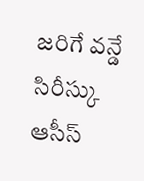జరిగే వన్డే సిరీస్కు ఆసీస్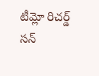టీమ్లో రిచర్డ్ సన్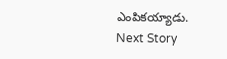ఎంపికయ్యాడు.
Next Story